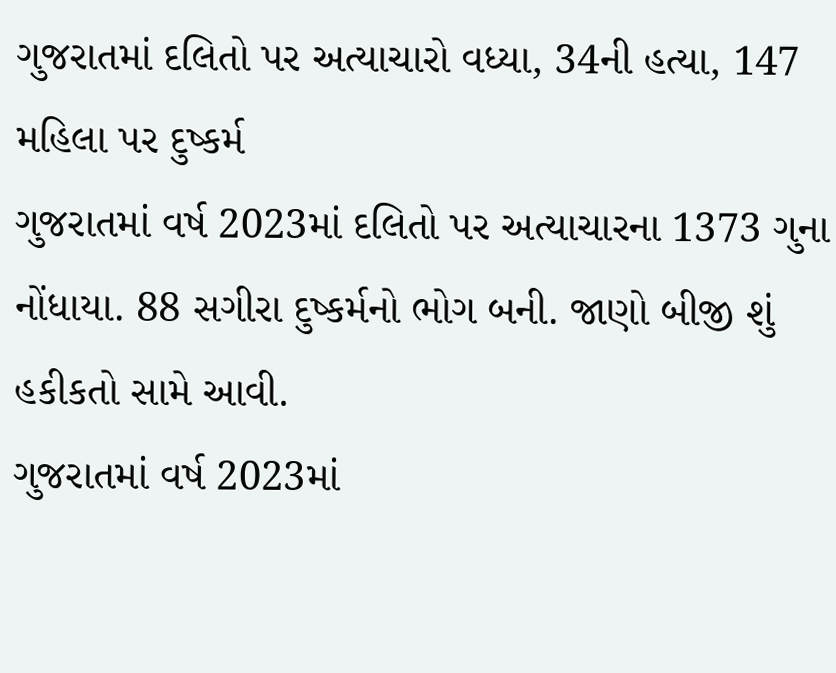ગુજરાતમાં દલિતો પર અત્યાચારો વધ્યા, 34ની હત્યા, 147 મહિલા પર દુષ્કર્મ
ગુજરાતમાં વર્ષ 2023માં દલિતો પર અત્યાચારના 1373 ગુના નોંધાયા. 88 સગીરા દુષ્કર્મનો ભોગ બની. જાણો બીજી શું હકીકતો સામે આવી.
ગુજરાતમાં વર્ષ 2023માં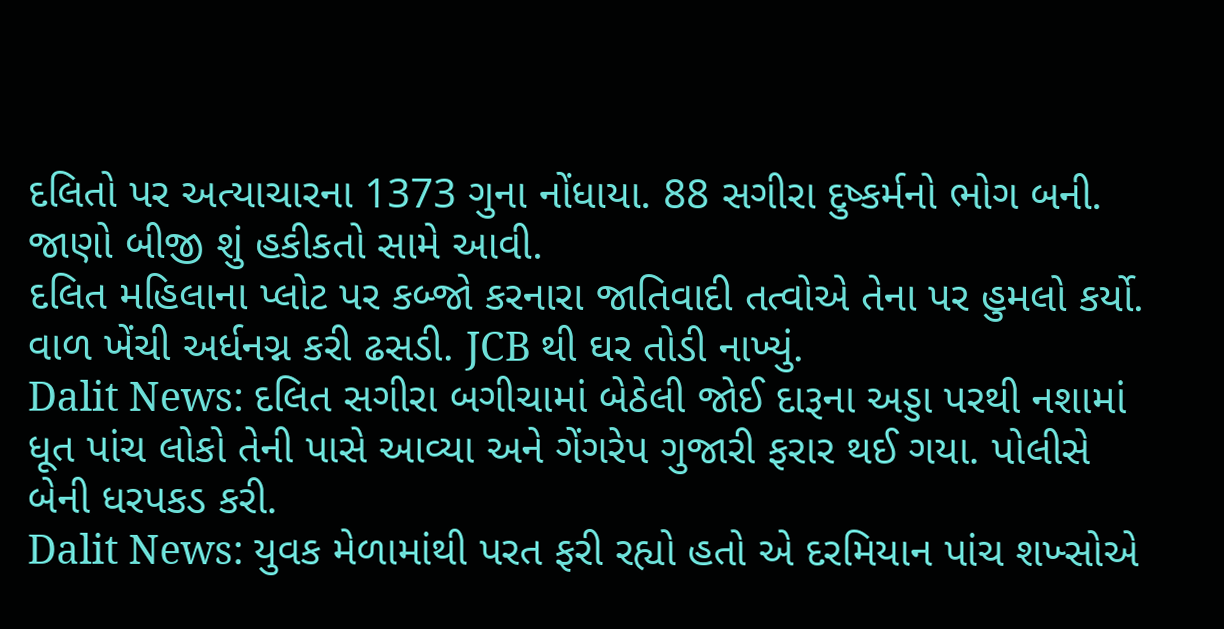દલિતો પર અત્યાચારના 1373 ગુના નોંધાયા. 88 સગીરા દુષ્કર્મનો ભોગ બની. જાણો બીજી શું હકીકતો સામે આવી.
દલિત મહિલાના પ્લોટ પર કબ્જો કરનારા જાતિવાદી તત્વોએ તેના પર હુમલો કર્યો. વાળ ખેંચી અર્ધનગ્ન કરી ઢસડી. JCB થી ઘર તોડી નાખ્યું.
Dalit News: દલિત સગીરા બગીચામાં બેઠેલી જોઈ દારૂના અડ્ડા પરથી નશામાં ધૂત પાંચ લોકો તેની પાસે આવ્યા અને ગેંગરેપ ગુજારી ફરાર થઈ ગયા. પોલીસે બેની ધરપકડ કરી.
Dalit News: યુવક મેળામાંથી પરત ફરી રહ્યો હતો એ દરમિયાન પાંચ શખ્સોએ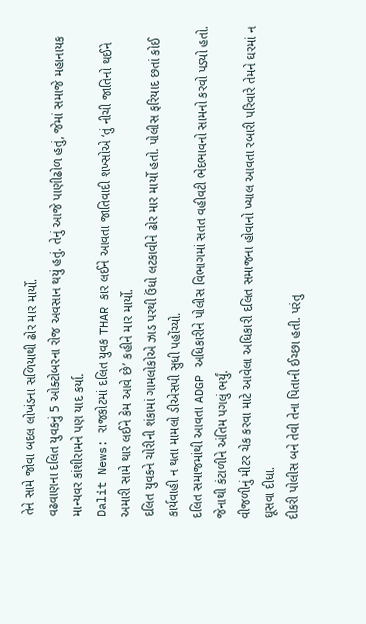તેને સામે જોવા બદલ લોખંડના સળિયાથી ઢોર માર માર્યો.
વઢવાણના દલિત યુવકનું 5 ઓક્ટોબરના રોજ અવસાન થયું હતું. તેનું આજે પાણીઢોળ હતું, જેમાં સમાજે મહાનાયક માન્યવર કાંશીરામને પણ યાદ કર્યા.
Dalit News: રાજકોટમાં દલિત યુવક THAR કાર લઈને આવતા જાતિવાદી શખ્સોએ ‘તું નીચી જાતિનો થઈને અમારી સામે થાર લઈને કેમ આવે છે’ કહીને માર માર્યો.
દલિત યુવકને ચોરીની શંકામાં ગામલોકોએ ઝાડ પરથી ઉંધો લટકાવીને ઢોર માર માર્યો હતો. પોલીસ ફરિયાદ છતાં કોઈ કાર્યવાહી ન થતા મામલો ડીએસપી સુધી પહોંચ્યો.
દલિત સમાજમાંથી આવતા ADGP અધિકારીને પોલીસ વિભાગમાં સતત વહીવટી ભેદભાવનો સામનો કરવો પડ્યો હતો. જેનાથી કંટાળીને અંતિમ પગલું ભર્યું.
વીજળીનું મીટર ચેક કરવા માટે આવેલા અધિકારી દલિત સમાજના હોવાનો ખ્યાલ આવતા રબારી પરિવારે તેમને ઘરમાં ન ઘૂસવા દીધા.
દીકરી પોલીસ બને તેવી તેના પિતાની ઈચ્છા હતી. પરંતુ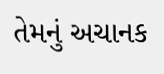તેમનું અચાનક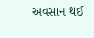અવસાન થઈ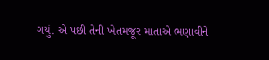ગયું. એ પછી તેની ખેતમજૂર માતાએ ભણાવીને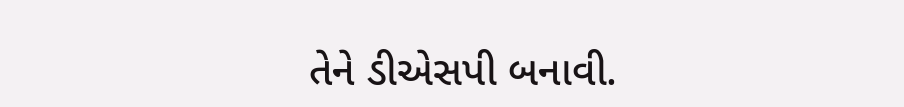તેને ડીએસપી બનાવી.